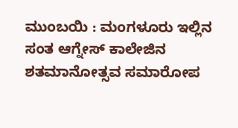ಮುಂಬಯಿ : ಮಂಗಳೂರು ಇಲ್ಲಿನ ಸಂತ ಆಗ್ನೇಸ್ ಕಾಲೇಜಿನ ಶತಮಾನೋತ್ಸವ ಸಮಾರೋಪ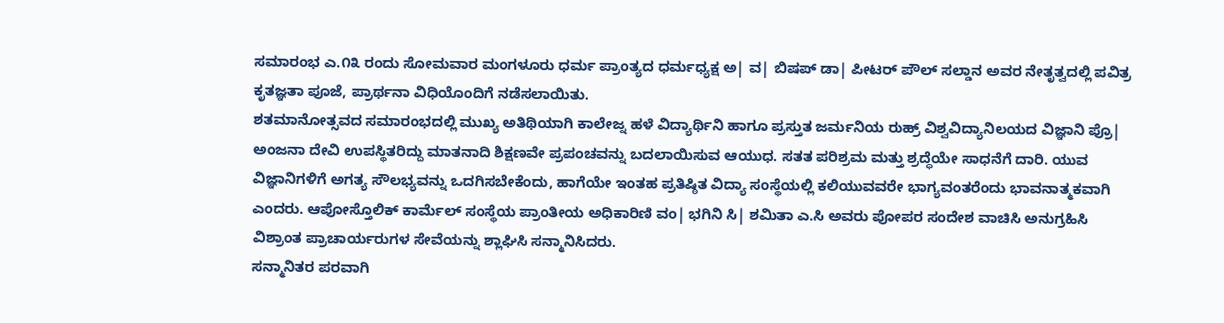ಸಮಾರಂಭ ಎ.೧೩ ರಂದು ಸೋಮವಾರ ಮಂಗಳೂರು ಧರ್ಮ ಪ್ರಾಂತ್ಯದ ಧರ್ಮಧ್ಯಕ್ಷ ಅ| ವ| ಬಿಷಪ್ ಡಾ| ಪೀಟರ್ ಪೌಲ್ ಸಲ್ಡಾನ ಅವರ ನೇತೃತ್ವದಲ್ಲಿ ಪವಿತ್ರ ಕೃತಜ್ಞತಾ ಪೂಜೆ, ಪ್ರಾರ್ಥನಾ ವಿಧಿಯೊಂದಿಗೆ ನಡೆಸಲಾಯಿತು.
ಶತಮಾನೋತ್ಸವದ ಸಮಾರಂಭದಲ್ಲಿ ಮುಖ್ಯ ಅತಿಥಿಯಾಗಿ ಕಾಲೇಜ್ನ ಹಳೆ ವಿದ್ಯಾರ್ಥಿನಿ ಹಾಗೂ ಪ್ರಸ್ತುತ ಜರ್ಮನಿಯ ರುಹ್ರ್ ವಿಶ್ವವಿದ್ಯಾನಿಲಯದ ವಿಜ್ಞಾನಿ ಪ್ರೊ| ಅಂಜನಾ ದೇವಿ ಉಪಸ್ಥಿತರಿದ್ದು ಮಾತನಾದಿ ಶಿಕ್ಷಣವೇ ಪ್ರಪಂಚವನ್ನು ಬದಲಾಯಿಸುವ ಆಯುಧ. ಸತತ ಪರಿಶ್ರಮ ಮತ್ತು ಶ್ರದ್ಧೆಯೇ ಸಾಧನೆಗೆ ದಾರಿ. ಯುವ ವಿಜ್ಞಾನಿಗಳಿಗೆ ಅಗತ್ಯ ಸೌಲಭ್ಯವನ್ನು ಒದಗಿಸಬೇಕೆಂದು, ಹಾಗೆಯೇ ಇಂತಹ ಪ್ರತಿಷ್ಠಿತ ವಿದ್ಯಾ ಸಂಸ್ಥೆಯಲ್ಲಿ ಕಲಿಯುವವರೇ ಭಾಗ್ಯವಂತರೆಂದು ಭಾವನಾತ್ಮಕವಾಗಿ ಎಂದರು. ಆಪೋಸ್ತೊಲಿಕ್ ಕಾರ್ಮೆಲ್ ಸಂಸ್ಥೆಯ ಪ್ರಾಂತೀಯ ಅಧಿಕಾರಿಣಿ ವಂ| ಭಗಿನಿ ಸಿ| ಶಮಿತಾ ಎ.ಸಿ ಅವರು ಪೋಪರ ಸಂದೇಶ ವಾಚಿಸಿ ಅನುಗ್ರಹಿಸಿ ವಿಶ್ರಾಂತ ಪ್ರಾಚಾರ್ಯರುಗಳ ಸೇವೆಯನ್ನು ಶ್ಲಾಘಿಸಿ ಸನ್ಮಾನಿಸಿದರು.
ಸನ್ಮಾನಿತರ ಪರವಾಗಿ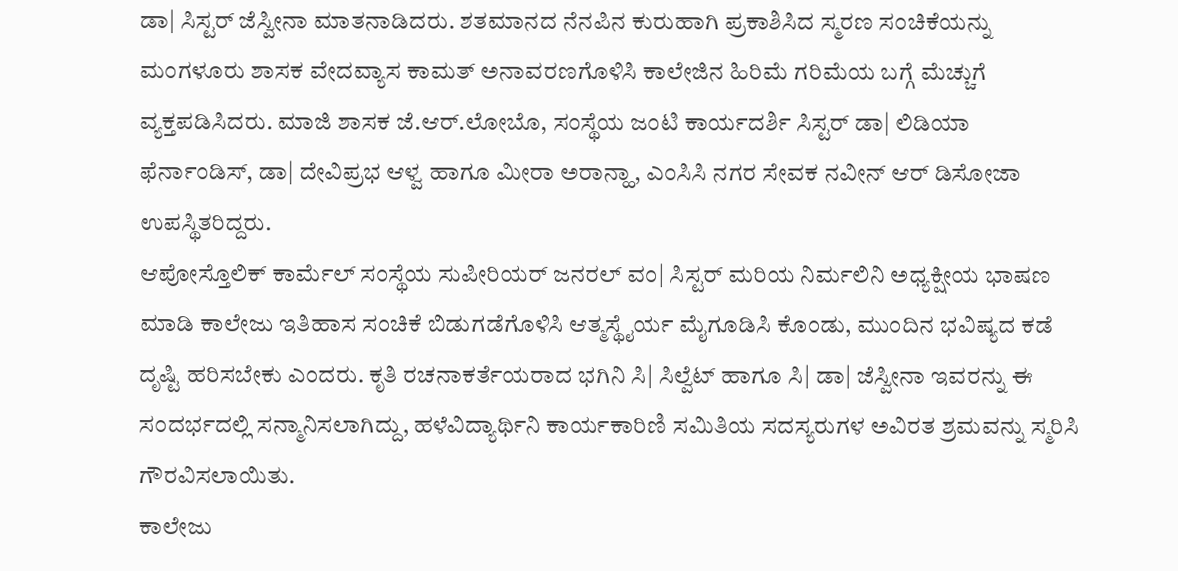ಡಾ| ಸಿಸ್ಟರ್ ಜೆಸ್ವೀನಾ ಮಾತನಾಡಿದರು. ಶತಮಾನದ ನೆನಪಿನ ಕುರುಹಾಗಿ ಪ್ರಕಾಶಿಸಿದ ಸ್ಮರಣ ಸಂಚಿಕೆಯನ್ನು ಮಂಗಳೂರು ಶಾಸಕ ವೇದವ್ಯಾಸ ಕಾಮತ್ ಅನಾವರಣಗೊಳಿಸಿ ಕಾಲೇಜಿನ ಹಿರಿಮೆ ಗರಿಮೆಯ ಬಗ್ಗೆ ಮೆಚ್ಚುಗೆ ವ್ಯಕ್ತಪಡಿಸಿದರು. ಮಾಜಿ ಶಾಸಕ ಜೆ.ಆರ್.ಲೋಬೊ, ಸಂಸ್ಥೆಯ ಜಂಟಿ ಕಾರ್ಯದರ್ಶಿ ಸಿಸ್ಟರ್ ಡಾ| ಲಿಡಿಯಾ ಫೆರ್ನಾಂಡಿಸ್, ಡಾ| ದೇವಿಪ್ರಭ ಆಳ್ವ ಹಾಗೂ ಮೀರಾ ಅರಾನ್ಹಾ, ಎಂಸಿಸಿ ನಗರ ಸೇವಕ ನವೀನ್ ಆರ್ ಡಿಸೋಜಾ ಉಪಸ್ಥಿತರಿದ್ದರು.
ಆಪೋಸ್ತೊಲಿಕ್ ಕಾರ್ಮೆಲ್ ಸಂಸ್ಥೆಯ ಸುಪೀರಿಯರ್ ಜನರಲ್ ವಂ| ಸಿಸ್ಟರ್ ಮರಿಯ ನಿರ್ಮಲಿನಿ ಅಧ್ಯಕ್ಷೀಯ ಭಾಷಣ ಮಾಡಿ ಕಾಲೇಜು ಇತಿಹಾಸ ಸಂಚಿಕೆ ಬಿಡುಗಡೆಗೊಳಿಸಿ ಆತ್ಮಸ್ಥೈರ್ಯ ಮೈಗೂಡಿಸಿ ಕೊಂಡು, ಮುಂದಿನ ಭವಿಷ್ಯದ ಕಡೆ ದೃಷ್ಟಿ ಹರಿಸಬೇಕು ಎಂದರು. ಕೃತಿ ರಚನಾಕರ್ತೆಯರಾದ ಭಗಿನಿ ಸಿ| ಸಿಲ್ವೆಟ್ ಹಾಗೂ ಸಿ| ಡಾ| ಜೆಸ್ವೀನಾ ಇವರನ್ನು ಈ ಸಂದರ್ಭದಲ್ಲಿ ಸನ್ಮಾನಿಸಲಾಗಿದ್ದು, ಹಳೆವಿದ್ಯಾರ್ಥಿನಿ ಕಾರ್ಯಕಾರಿಣಿ ಸಮಿತಿಯ ಸದಸ್ಯರುಗಳ ಅವಿರತ ಶ್ರಮವನ್ನು ಸ್ಮರಿಸಿ ಗೌರವಿಸಲಾಯಿತು.
ಕಾಲೇಜು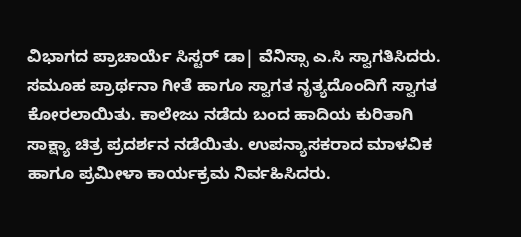ವಿಭಾಗದ ಪ್ರಾಚಾರ್ಯೆ ಸಿಸ್ಟರ್ ಡಾ| ವೆನಿಸ್ಸಾ ಎ.ಸಿ ಸ್ವಾಗತಿಸಿದರು. ಸಮೂಹ ಪ್ರಾರ್ಥನಾ ಗೀತೆ ಹಾಗೂ ಸ್ವಾಗತ ನೃತ್ಯದೊಂದಿಗೆ ಸ್ವಾಗತ ಕೋರಲಾಯಿತು. ಕಾಲೇಜು ನಡೆದು ಬಂದ ಹಾದಿಯ ಕುರಿತಾಗಿ ಸಾಕ್ಷ್ಯಾ ಚಿತ್ರ ಪ್ರದರ್ಶನ ನಡೆಯಿತು. ಉಪನ್ಯಾಸಕರಾದ ಮಾಳವಿಕ ಹಾಗೂ ಪ್ರಮೀಳಾ ಕಾರ್ಯಕ್ರಮ ನಿರ್ವಹಿಸಿದರು.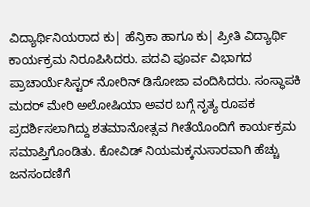ವಿದ್ಯಾರ್ಥಿನಿಯರಾದ ಕು| ಹೆನ್ರಿಕಾ ಹಾಗೂ ಕು| ಪ್ರೀತಿ ವಿದ್ಯಾರ್ಥಿ ಕಾರ್ಯಕ್ರಮ ನಿರೂಪಿಸಿದರು. ಪದವಿ ಪೂರ್ವ ವಿಭಾಗದ ಪ್ರಾಚಾರ್ಯೆಸಿಸ್ಟರ್ ನೋರಿನ್ ಡಿಸೋಜಾ ವಂದಿಸಿದರು. ಸಂಸ್ಥಾಪಕಿ ಮದರ್ ಮೇರಿ ಅಲೋಷಿಯಾ ಅವರ ಬಗ್ಗೆ ನೃತ್ಯ ರೂಪಕ ಪ್ರದರ್ಶಿಸಲಾಗಿದ್ದು ಶತಮಾನೋತ್ಸವ ಗೀತೆಯೊಂದಿಗೆ ಕಾರ್ಯಕ್ರಮ ಸಮಾಪ್ತಿಗೊಂಡಿತು. ಕೋವಿಡ್ ನಿಯಮಕ್ಕನುಸಾರವಾಗಿ ಹೆಚ್ಚು ಜನಸಂದಣಿಗೆ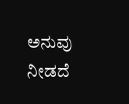ಅನುವು ನೀಡದೆ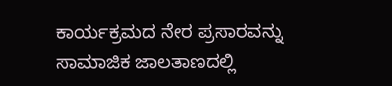ಕಾರ್ಯಕ್ರಮದ ನೇರ ಪ್ರಸಾರವನ್ನು ಸಾಮಾಜಿಕ ಜಾಲತಾಣದಲ್ಲಿ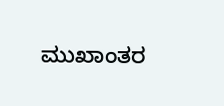ಮುಖಾಂತರ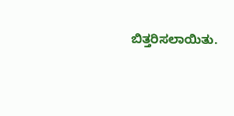ಬಿತ್ತರಿಸಲಾಯಿತು.